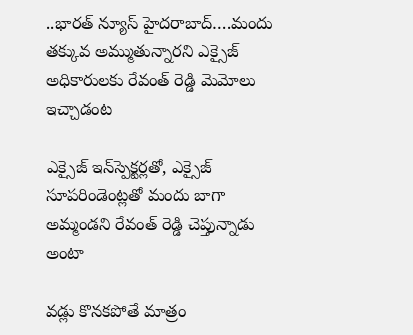..భారత్ న్యూస్ హైదరాబాద్….మందు తక్కువ అమ్ముతున్నారని ఎక్సైజ్ అధికారులకు రేవంత్ రెడ్డి మెమోలు ఇచ్చాడంట

ఎక్సైజ్ ఇన్‌స్పెక్టర్లతో, ఎక్సైజ్ సూపరిండెంట్లతో మందు బాగా అమ్మండని రేవంత్ రెడ్డి చెప్తున్నాడు అంటా

వడ్లు కొనకపోతే మాత్రం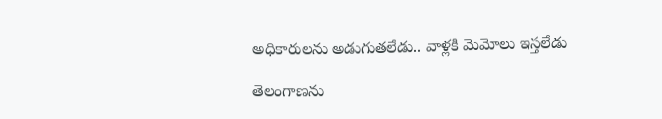అధికారులను అడుగుతలేడు.. వాళ్లకి మెమోలు ఇస్తలేడు

తెలంగాణను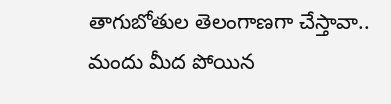తాగుబోతుల తెలంగాణగా చేస్తావా.. మందు మీద పోయిన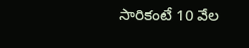సారికంటే 10 వేల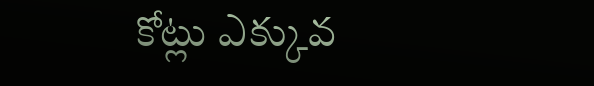కోట్లు ఎక్కువ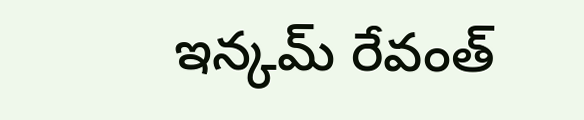ఇన్కమ్ రేవంత్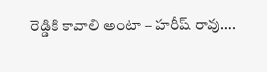రెడ్డికి కావాలి అంటా – హరీష్ రావు….